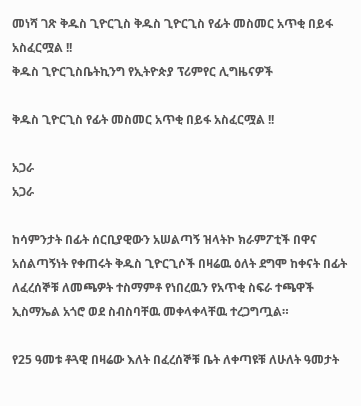መነሻ ገጽ ቅዱስ ጊዮርጊስ ቅዱስ ጊዮርጊስ የፊት መስመር አጥቂ በይፋ አስፈርሟል !!
ቅዱስ ጊዮርጊስቤትኪንግ የኢትዮጵያ ፕሪምየር ሊግዜናዎች

ቅዱስ ጊዮርጊስ የፊት መስመር አጥቂ በይፋ አስፈርሟል !!

አጋራ
አጋራ

ከሳምንታት በፊት ሰርቢያዊውን አሠልጣኝ ዝላትኮ ክራምፖቲች በዋና አሰልጣኝነት የቀጠሩት ቅዱስ ጊዮርጊሶች በዛሬዉ ዕለት ደግሞ ከቀናት በፊት ለፈረሰኞቹ ለመጫዎት ተስማምቶ የነበረዉን የአጥቂ ስፍራ ተጫዋች ኢስማኤል አጎሮ ወደ ስብስባቸዉ መቀላቀላቸዉ ተረጋግጧል።

የ25 ዓመቱ ቶጓዊ በዛሬው እለት በፈረሰኞቹ ቤት ለቀጣዩቹ ለሁለት ዓመታት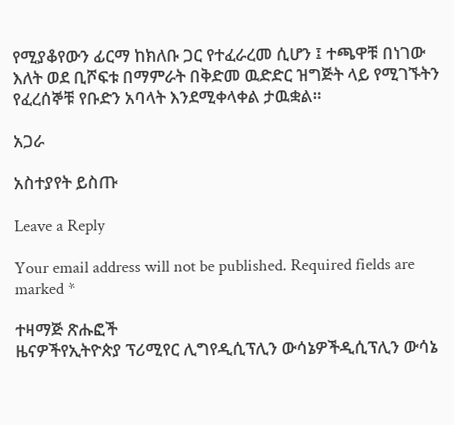የሚያቆየውን ፊርማ ከክለቡ ጋር የተፈራረመ ሲሆን ፤ ተጫዋቹ በነገው እለት ወደ ቢሾፍቱ በማምራት በቅድመ ዉድድር ዝግጅት ላይ የሚገኙትን የፈረሰኞቹ የቡድን አባላት እንደሚቀላቀል ታዉቋል።

አጋራ

አስተያየት ይስጡ

Leave a Reply

Your email address will not be published. Required fields are marked *

ተዛማጅ ጽሑፎች
ዜናዎችየኢትዮጵያ ፕሪሚየር ሊግየዲሲፕሊን ውሳኔዎችዲሲፕሊን ውሳኔ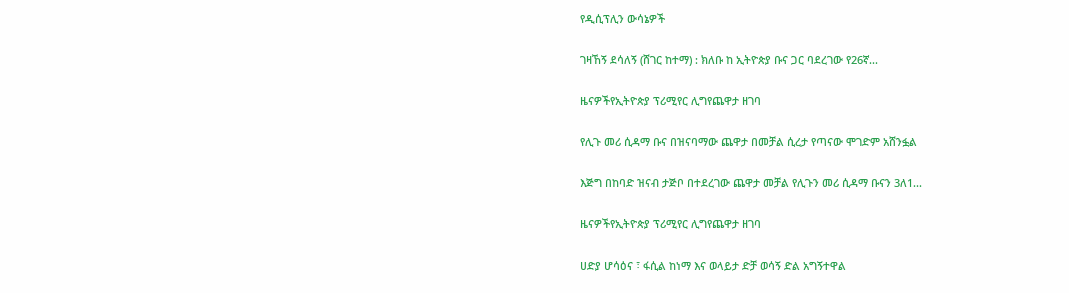የዲሲፕሊን ውሳኔዎች

ገዛኸኝ ደሳለኝ (ሸገር ከተማ) : ክለቡ ከ ኢትዮጵያ ቡና ጋር ባደረገው የ26ኛ...

ዜናዎችየኢትዮጵያ ፕሪሚየር ሊግየጨዋታ ዘገባ

የሊጉ መሪ ሲዳማ ቡና በዝናባማው ጨዋታ በመቻል ሲረታ የጣናው ሞገድም አሸንፏል

እጅግ በከባድ ዝናብ ታጅቦ በተደረገው ጨዋታ መቻል የሊጉን መሪ ሲዳማ ቡናን 3ለ1...

ዜናዎችየኢትዮጵያ ፕሪሚየር ሊግየጨዋታ ዘገባ

ሀድያ ሆሳዕና ፣ ፋሲል ከነማ እና ወላይታ ድቻ ወሳኝ ድል አግኝተዋል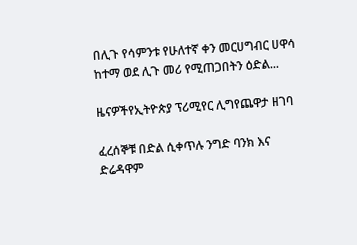በሊጉ የሳምንቱ የሁለተኛ ቀን መርሀግብር ሀዋሳ ከተማ ወደ ሊጉ መሪ የሚጠጋበትን ዕድል...

ዜናዎችየኢትዮጵያ ፕሪሚየር ሊግየጨዋታ ዘገባ

ፈረሰኞቹ በድል ሲቀጥሉ ንግድ ባንክ እና ድሬዳዋም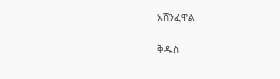አሸንፈዋል

ቅዱስ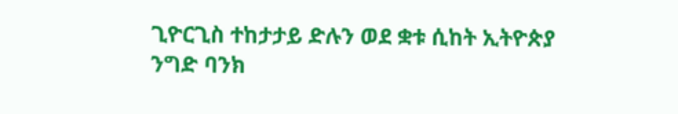ጊዮርጊስ ተከታታይ ድሉን ወደ ቋቱ ሲከት ኢትዮጵያ ንግድ ባንክ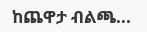ከጨዋታ ብልጫ...